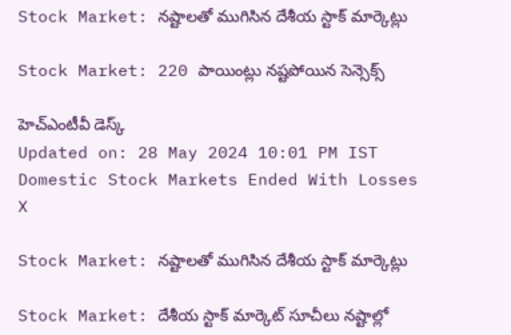Stock Market: నష్టాలతో ముగిసిన దేశీయ స్టాక్ మార్కెట్లు

Stock Market: 220 పాయింట్లు నష్టపోయిన సెన్సెక్స్

హెచ్ఎంటీవీ డెస్క్
Updated on: 28 May 2024 10:01 PM IST
Domestic Stock Markets Ended With Losses
X

Stock Market: నష్టాలతో ముగిసిన దేశీయ స్టాక్ మార్కెట్లు

Stock Market: దేశీయ స్టాక్‌ మార్కెట్‌ సూచీలు నష్టాల్లో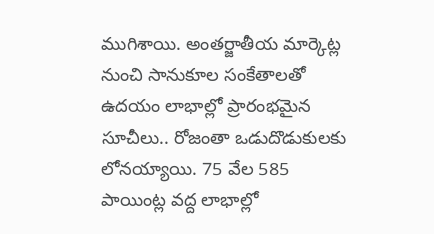ముగిశాయి. అంతర్జాతీయ మార్కెట్ల నుంచి సానుకూల సంకేతాలతో ఉదయం లాభాల్లో ప్రారంభమైన సూచీలు.. రోజంతా ఒడుదొడుకులకు లోనయ్యాయి. 75 వేల 585 పాయింట్ల వద్ద లాభాల్లో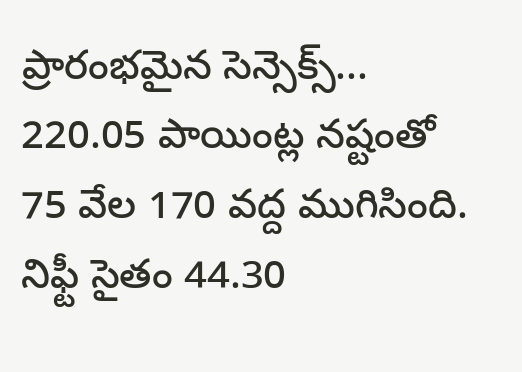ప్రారంభమైన సెన్సెక్స్... 220.05 పాయింట్ల నష్టంతో 75 వేల 170 వద్ద ముగిసింది. నిఫ్టీ సైతం 44.30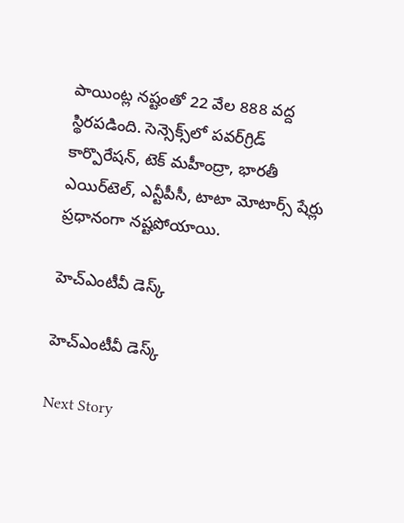పాయింట్ల నష్టంతో 22 వేల 888 వద్ద స్థిరపడింది. సెన్సెక్స్‌లో పవర్‌గ్రిడ్‌ కార్పొరేషన్‌, టెక్‌ మహీంద్రా, భారతీ ఎయిర్‌టెల్‌, ఎన్టీపీసీ, టాటా మోటార్స్ షేర్లు ప్రధానంగా నష్టపోయాయి.

హెచ్ఎంటీవీ డెస్క్

హెచ్ఎంటీవీ డెస్క్

Next Story